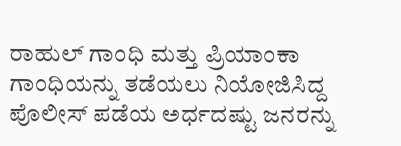ರಾಹುಲ್ ಗಾಂಧಿ ಮತ್ತು ಪ್ರಿಯಾಂಕಾ ಗಾಂಧಿಯನ್ನು ತಡೆಯಲು ನಿಯೋಜಿಸಿದ್ದ ಪೊಲೀಸ್ ಪಡೆಯ ಅರ್ಧದಷ್ಟು ಜನರನ್ನು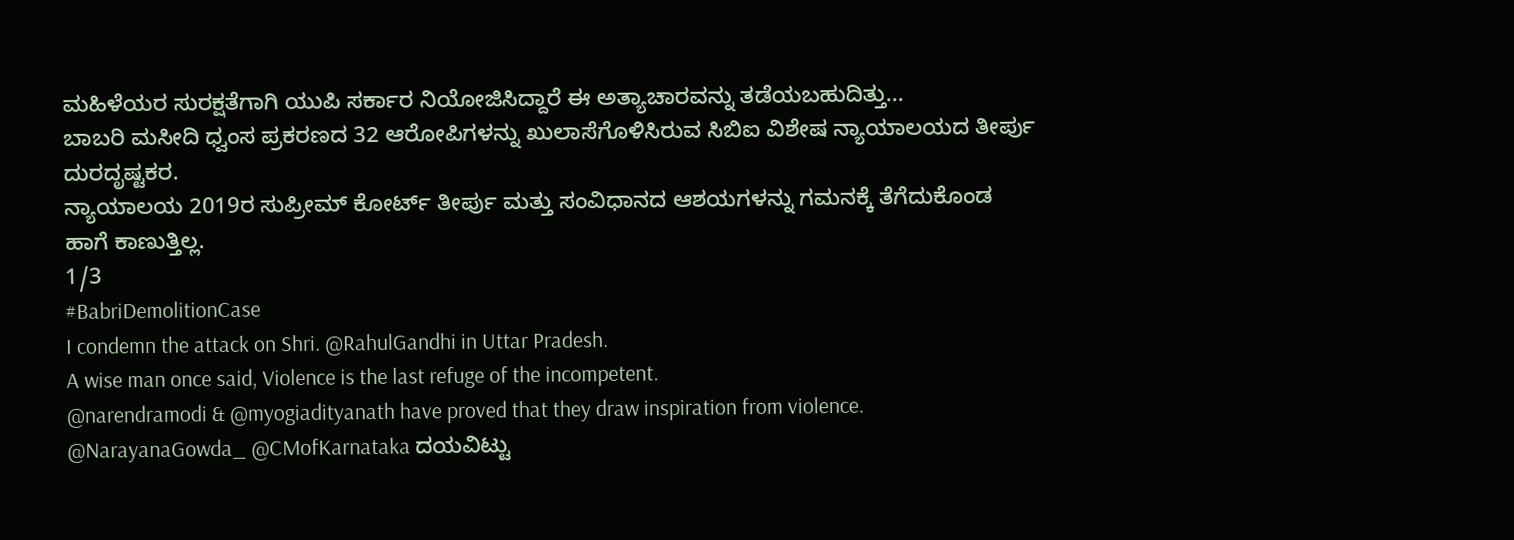ಮಹಿಳೆಯರ ಸುರಕ್ಷತೆಗಾಗಿ ಯುಪಿ ಸರ್ಕಾರ ನಿಯೋಜಿಸಿದ್ದಾರೆ ಈ ಅತ್ಯಾಚಾರವನ್ನು ತಡೆಯಬಹುದಿತ್ತು...
ಬಾಬರಿ ಮಸೀದಿ ಧ್ವಂಸ ಪ್ರಕರಣದ 32 ಆರೋಪಿಗಳನ್ನು ಖುಲಾಸೆಗೊಳಿಸಿರುವ ಸಿಬಿಐ ವಿಶೇಷ ನ್ಯಾಯಾಲಯದ ತೀರ್ಪು ದುರದೃಷ್ಟಕರ.
ನ್ಯಾಯಾಲಯ 2019ರ ಸುಪ್ರೀಮ್ ಕೋರ್ಟ್ ತೀರ್ಪು ಮತ್ತು ಸಂವಿಧಾನದ ಆಶಯಗಳನ್ನು ಗಮನಕ್ಕೆ ತೆಗೆದುಕೊಂಡ ಹಾಗೆ ಕಾಣುತ್ತಿಲ್ಲ.
1/3
#BabriDemolitionCase
I condemn the attack on Shri. @RahulGandhi in Uttar Pradesh.
A wise man once said, Violence is the last refuge of the incompetent.
@narendramodi & @myogiadityanath have proved that they draw inspiration from violence.
@NarayanaGowda_ @CMofKarnataka ದಯವಿಟ್ಟು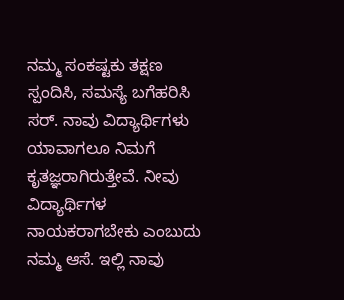ನಮ್ಮ ಸಂಕಷ್ಟಕು ತಕ್ಷಣ ಸ್ಪಂದಿಸಿ, ಸಮಸ್ಯೆ ಬಗೆಹರಿಸಿ ಸರ್. ನಾವು ವಿದ್ಯಾರ್ಥಿಗಳು ಯಾವಾಗಲೂ ನಿಮಗೆ ಕೃತಜ್ಞರಾಗಿರುತ್ತೇವೆ. ನೀವು ವಿದ್ಯಾರ್ಥಿಗಳ ನಾಯಕರಾಗಬೇಕು ಎಂಬುದು ನಮ್ಮ ಆಸೆ. ಇಲ್ಲಿ ನಾವು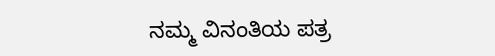ನಮ್ಮ ವಿನಂತಿಯ ಪತ್ರ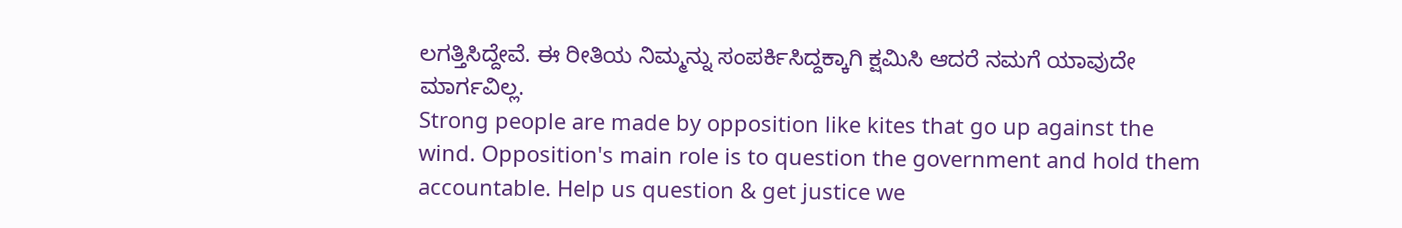ಲಗತ್ತಿಸಿದ್ದೇವೆ. ಈ ರೀತಿಯ ನಿಮ್ಮನ್ನು ಸಂಪರ್ಕಿಸಿದ್ದಕ್ಕಾಗಿ ಕ್ಷಮಿಸಿ ಆದರೆ ನಮಗೆ ಯಾವುದೇ ಮಾರ್ಗವಿಲ್ಲ.
Strong people are made by opposition like kites that go up against the wind. Opposition's main role is to question the government and hold them accountable. Help us question & get justice we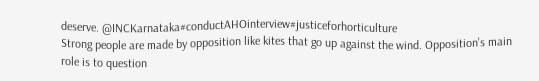deserve. @INCKarnataka#conductAHOinterview#justiceforhorticulture
Strong people are made by opposition like kites that go up against the wind. Opposition's main role is to question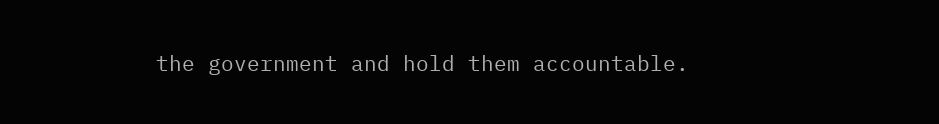the government and hold them accountable.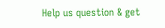Help us question & get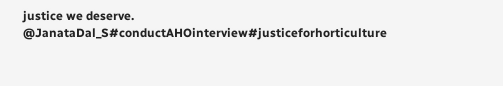justice we deserve. @JanataDal_S#conductAHOinterview#justiceforhorticulture